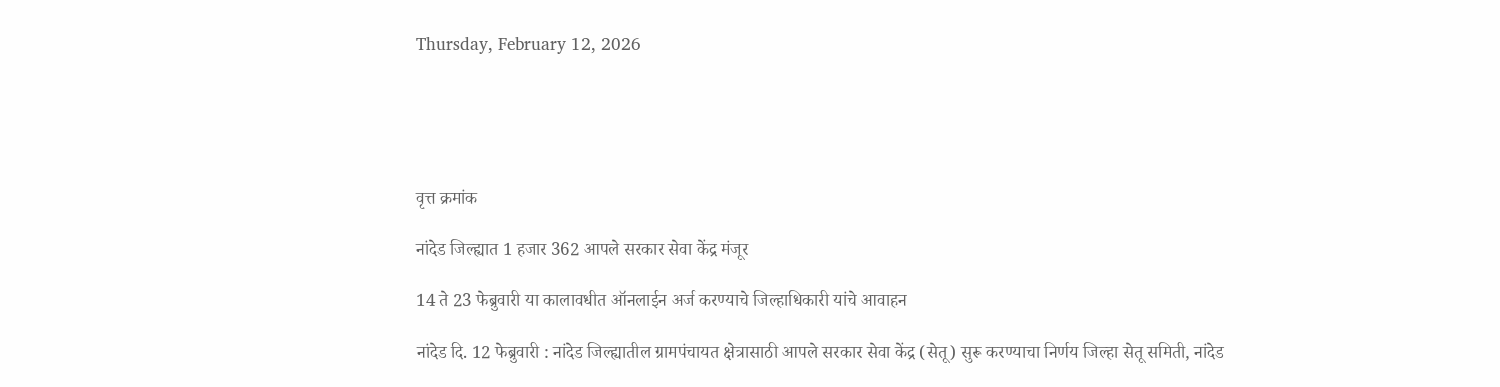Thursday, February 12, 2026





वृत्त क्रमांक

नांदेड जिल्ह्यात 1 हजार 362 आपले सरकार सेवा केंद्र मंजूर

14 ते 23 फेब्रुवारी या कालावधीत ऑनलाईन अर्ज करण्याचे जिल्हाधिकारी यांचे आवाहन

नांदेड दि. 12 फेब्रुवारी : नांदेड जिल्ह्यातील ग्रामपंचायत क्षेत्रासाठी आपले सरकार सेवा केंद्र (सेतू) सुरू करण्याचा निर्णय जिल्हा सेतू समिती, नांदेड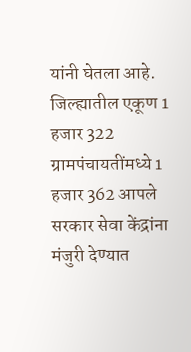यांनी घेतला आहे. जिल्ह्यातील एकूण 1 हजार 322 ग्रामपंचायतींमध्ये 1 हजार 362 आपले सरकार सेवा केंद्रांना मंजुरी देण्यात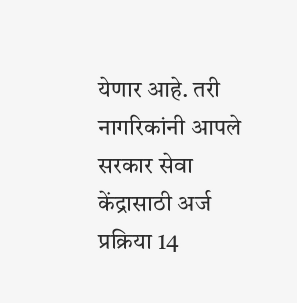येणार आहे. तरी नागरिकांनी आपले सरकार सेवा केंद्रासाठी अर्ज प्रक्रिया 14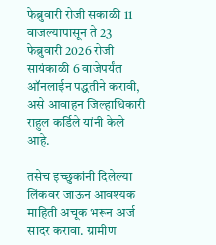फेब्रुवारी रोजी सकाळी 11 वाजल्यापासून ते 23 फेब्रुवारी 2026 रोजी सायंकाळी 6 वाजेपर्यंत ऑनलाईन पद्धतीने करावी, असे आवाहन जिल्हाधिकारी राहुल कर्डिले यांनी केले आहे.

तसेच इच्छुकांनी दिलेल्या लिंकवर जाऊन आवश्यक माहिती अचूक भरून अर्ज सादर करावा. ग्रामीण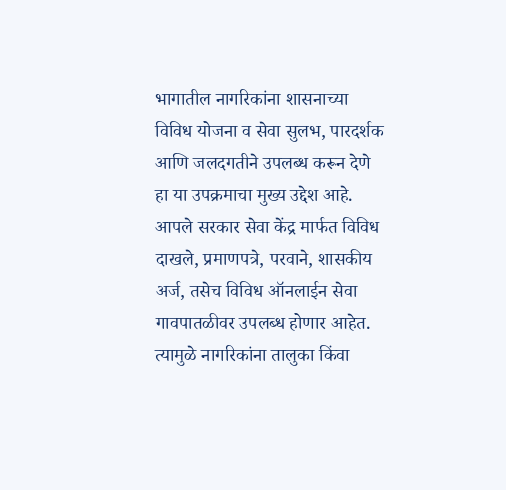भागातील नागरिकांना शासनाच्या विविध योजना व सेवा सुलभ, पारदर्शक आणि जलदगतीने उपलब्ध करून देणे हा या उपक्रमाचा मुख्य उद्देश आहे. आपले सरकार सेवा केंद्र मार्फत विविध दाखले, प्रमाणपत्रे, परवाने, शासकीय अर्ज, तसेच विविध ऑनलाईन सेवा गावपातळीवर उपलब्ध होणार आहेत. त्यामुळे नागरिकांना तालुका किंवा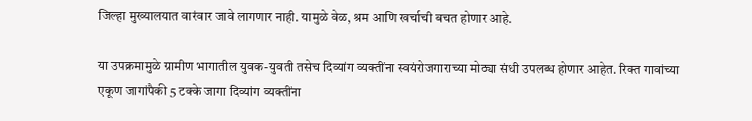जिल्हा मुख्यालयात वारंवार जावे लागणार नाही. यामुळे वेळ, श्रम आणि खर्चाची बचत होणार आहे.

या उपक्रमामुळे ग्रामीण भागातील युवक-युवती तसेच दिव्यांग व्यक्तींना स्वयंरोजगाराच्या मोठ्या संधी उपलब्ध होणार आहेत. रिक्त गावांच्या एकूण जागांपैकी 5 टक्के जागा दिव्यांग व्यक्तींना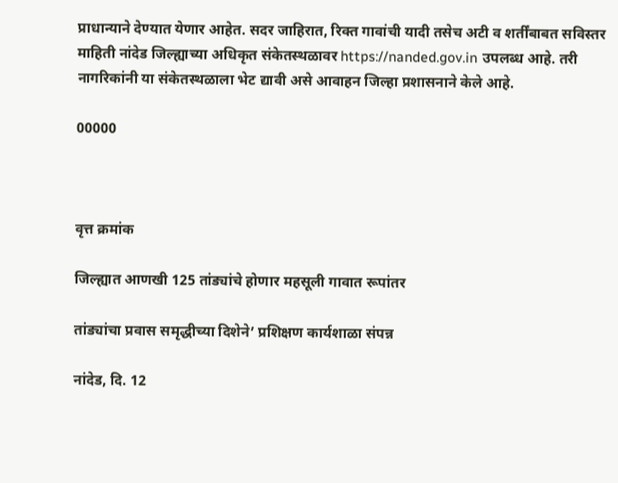प्राधान्याने देण्यात येणार आहेत. सदर जाहिरात, रिक्त गावांची यादी तसेच अटी व शर्तींबाबत सविस्तर माहिती नांदेड जिल्ह्याच्या अधिकृत संकेतस्थळावर https://nanded.gov.in उपलब्ध आहे. तरी नागरिकांनी या संकेतस्थळाला भेट द्यावी असे आवाहन जिल्हा प्रशासनाने केले आहे.

00000



वृत्त क्रमांक

जिल्ह्यात आणखी 125 तांड्यांचे होणार महसूली गावात रूपांतर

तांड्यांचा प्रवास समृद्धीच्या दिशेने’ प्रशिक्षण कार्यशाळा संपन्न

नांदेड, दि. 12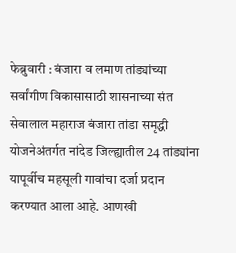फेब्रुवारी : बंजारा व लमाण तांड्यांच्या सर्वांगीण विकासासाठी शासनाच्या संत सेवालाल महाराज बंजारा तांडा समृद्धी योजनेअंतर्गत नांदेड जिल्ह्यातील 24 तांड्यांना यापूर्वीच महसूली गावांचा दर्जा प्रदान करण्यात आला आहे. आणखी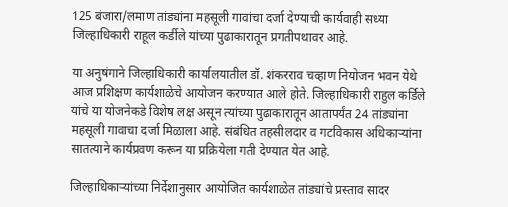125 बंजारा/लमाण तांड्यांना महसूली गावांचा दर्जा देण्याची कार्यवाही सध्या जिल्हाधिकारी राहूल कर्डीले यांच्या पुढाकारातून प्रगतीपथावर आहे.

या अनुषंगाने जिल्हाधिकारी कार्यालयातील डॉ. शंकरराव चव्हाण नियोजन भवन येथे आज प्रशिक्षण कार्यशाळेचे आयोजन करण्यात आले होते. जिल्हाधिकारी राहुल कर्डिले यांचे या योजनेकडे विशेष लक्ष असून त्यांच्या पुढाकारातून आतापर्यंत 24 तांड्यांना महसूली गावाचा दर्जा मिळाला आहे. संबंधित तहसीलदार व गटविकास अधिकाऱ्यांना सातत्याने कार्यप्रवण करून या प्रक्रियेला गती देण्यात येत आहे.

जिल्हाधिकाऱ्यांच्या निर्देशानुसार आयोजित कार्यशाळेत तांड्यांचे प्रस्ताव सादर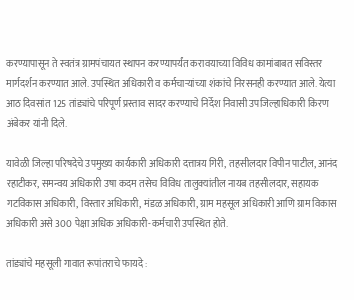करण्यापासून ते स्वतंत्र ग्रामपंचायत स्थापन करण्यापर्यंत करावयाच्या विविध कामांबाबत सविस्तर मार्गदर्शन करण्यात आले. उपस्थित अधिकारी व कर्मचाऱ्यांच्या शंकांचे निरसनही करण्यात आले. येत्या आठ दिवसांत 125 तांड्यांचे परिपूर्ण प्रस्ताव सादर करण्याचे निर्देश निवासी उपजिल्हाधिकारी किरण अंबेकर यांनी दिले.

यावेळी जिल्हा परिषदेचे उपमुख्य कार्यकारी अधिकारी दत्तात्रय गिरी, तहसीलदार विपीन पाटील, आनंद रहाटीकर, समन्वय अधिकारी उषा कदम तसेच विविध तालुक्यांतील नायब तहसीलदार, सहायक गटविकास अधिकारी, विस्तार अधिकारी, मंडळ अधिकारी, ग्राम महसूल अधिकारी आणि ग्राम विकास अधिकारी असे 300 पेक्षा अधिक अधिकारी-कर्मचारी उपस्थित होते.

तांड्यांचे महसूली गावात रूपांतराचे फायदे :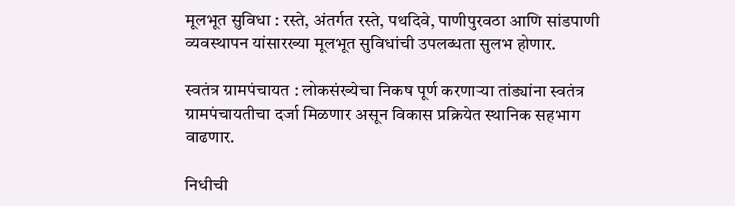मूलभूत सुविधा : रस्ते, अंतर्गत रस्ते, पथदिवे, पाणीपुरवठा आणि सांडपाणी व्यवस्थापन यांसारख्या मूलभूत सुविधांची उपलब्धता सुलभ होणार.

स्वतंत्र ग्रामपंचायत : लोकसंख्येचा निकष पूर्ण करणाऱ्या तांड्यांना स्वतंत्र ग्रामपंचायतीचा दर्जा मिळणार असून विकास प्रक्रियेत स्थानिक सहभाग वाढणार.

निधीची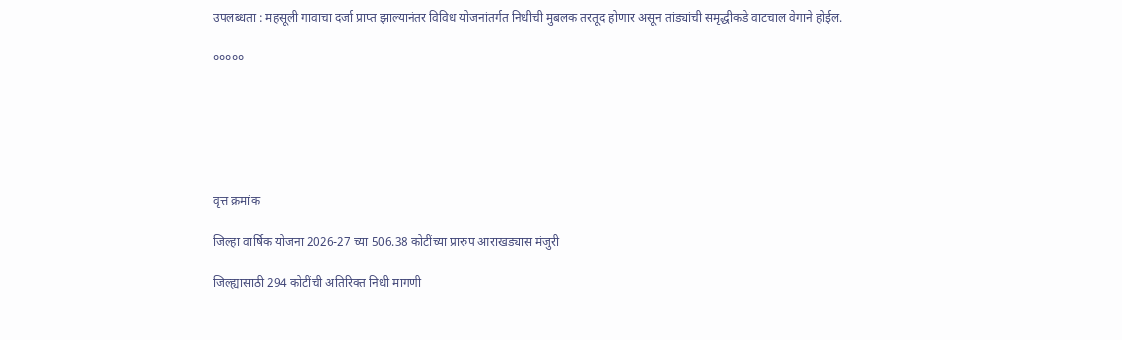उपलब्धता : महसूली गावाचा दर्जा प्राप्त झाल्यानंतर विविध योजनांतर्गत निधीची मुबलक तरतूद होणार असून तांड्यांची समृद्धीकडे वाटचाल वेगाने होईल.

०००००






वृत्त क्रमांक

जिल्हा वार्षिक योजना 2026-27 च्या 506.38 कोटींच्या प्रारुप आराखड्यास मंजुरी

जिल्ह्यासाठी 294 कोटींची अतिरिक्त निधी मागणी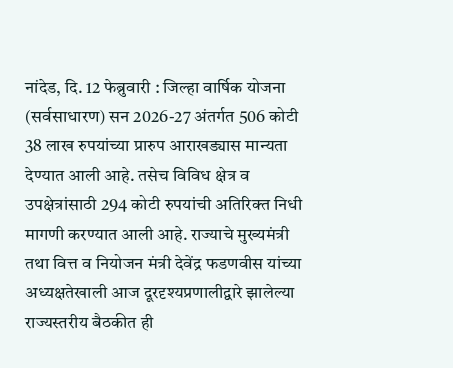नांदेड, दि. 12 फेब्रुवारी : जिल्हा वार्षिक योजना (सर्वसाधारण) सन 2026-27 अंतर्गत 506 कोटी 38 लाख रुपयांच्या प्रारुप आराखड्यास मान्यता देण्यात आली आहे. तसेच विविध क्षेत्र व उपक्षेत्रांसाठी 294 कोटी रुपयांची अतिरिक्त निधी मागणी करण्यात आली आहे. राज्याचे मुख्यमंत्री तथा वित्त व नियोजन मंत्री देवेंद्र फडणवीस यांच्या अध्यक्षतेखाली आज दूरदृश्यप्रणालीद्वारे झालेल्या राज्यस्तरीय बैठकीत ही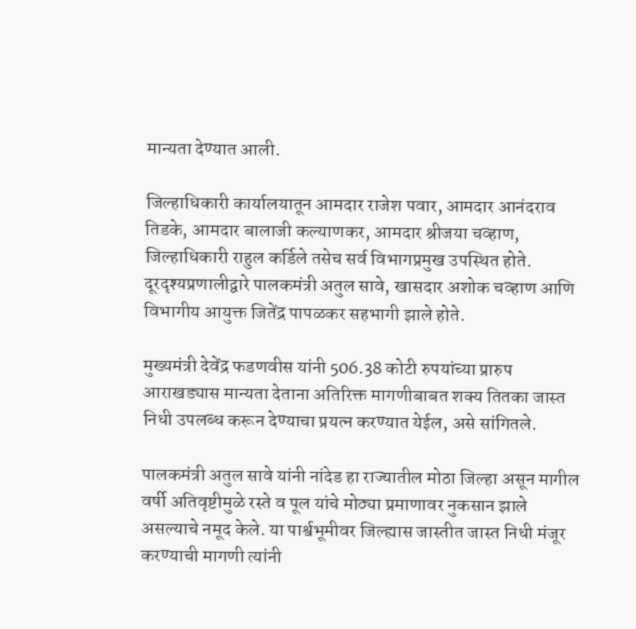मान्यता देण्यात आली.

जिल्हाधिकारी कार्यालयातून आमदार राजेश पवार, आमदार आनंदराव तिडके, आमदार बालाजी कल्याणकर, आमदार श्रीजया चव्हाण, जिल्हाधिकारी राहुल कर्डिले तसेच सर्व विभागप्रमुख उपस्थित होते. दूरदृश्यप्रणालीद्वारे पालकमंत्री अतुल सावे, खासदार अशोक चव्हाण आणि विभागीय आयुक्त जितेंद्र पापळकर सहभागी झाले होते.

मुख्यमंत्री देवेंद्र फडणवीस यांनी 506.38 कोटी रुपयांच्या प्रारुप आराखड्यास मान्यता देताना अतिरिक्त मागणीबाबत शक्य तितका जास्त निधी उपलब्ध करून देण्याचा प्रयत्न करण्यात येईल, असे सांगितले.

पालकमंत्री अतुल सावे यांनी नांदेड हा राज्यातील मोठा जिल्हा असून मागील वर्षी अतिवृष्टीमुळे रस्ते व पूल यांचे मोठ्या प्रमाणावर नुकसान झाले असल्याचे नमूद केले. या पार्श्वभूमीवर जिल्ह्यास जास्तीत जास्त निधी मंजूर करण्याची मागणी त्यांनी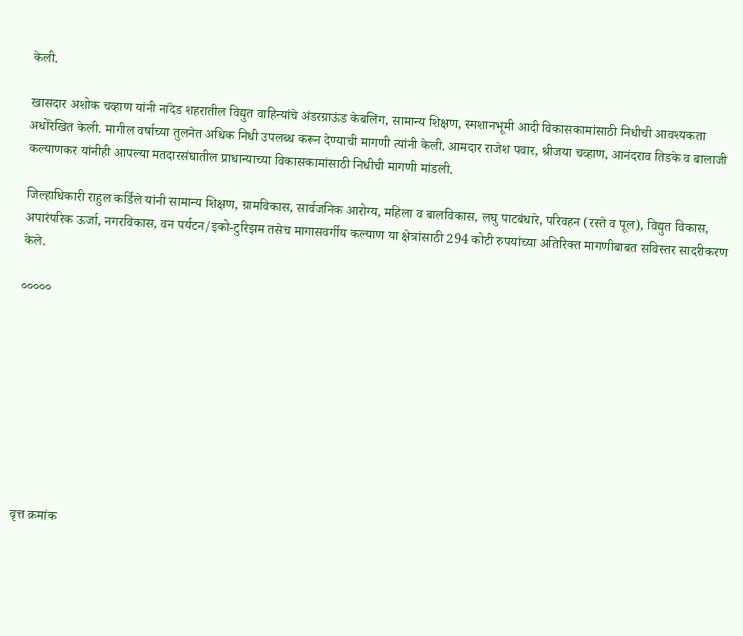केली.

खासदार अशोक चव्हाण यांनी नांदेड शहरातील विद्युत वाहिन्यांचे अंडरग्राऊंड केबलिंग, सामान्य शिक्षण, स्मशानभूमी आदी विकासकामांसाठी निधीची आवश्यकता अधोरेखित केली. मागील वर्षाच्या तुलनेत अधिक निधी उपलब्ध करून देण्याची मागणी त्यांनी केली. आमदार राजेश पवार, श्रीजया चव्हाण, आनंदराव तिडके व बालाजी कल्याणकर यांनीही आपल्या मतदारसंघातील प्राधान्याच्या विकासकामांसाठी निधीची मागणी मांडली.

जिल्हाधिकारी राहुल कर्डिले यांनी सामान्य शिक्षण, ग्रामविकास, सार्वजनिक आरोग्य, महिला व बालविकास, लघु पाटबंधारे, परिवहन (रस्ते व पूल), विद्युत विकास, अपारंपरिक ऊर्जा, नगरविकास, वन पर्यटन/इको-टुरिझम तसेच मागासवर्गीय कल्याण या क्षेत्रांसाठी 294 कोटी रुपयांच्या अतिरिक्त मागणीबाबत सविस्तर सादरीकरण केले.

०००००









वृत्त क्रमांक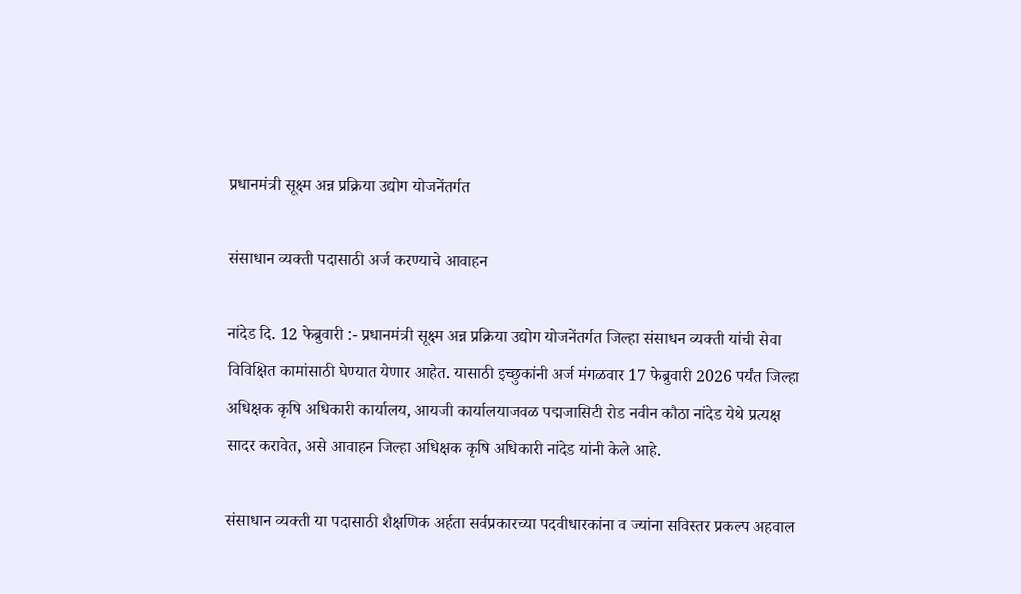प्रधानमंत्री सूक्ष्म अन्न प्रक्रिया उद्योग योजनेंतर्गत

संसाधान व्यक्ती पदासाठी अर्ज करण्याचे आवाहन

नांदेड दि. 12 फेब्रुवारी :- प्रधानमंत्री सूक्ष्म अन्न प्रक्रिया उद्योग योजनेंतर्गत जिल्हा संसाधन व्यक्ती यांची सेवा विविक्षित कामांसाठी घेण्यात येणार आहेत. यासाठी इच्छुकांनी अर्ज मंगळवार 17 फेब्रुवारी 2026 पर्यंत जिल्हा अधिक्षक कृषि अधिकारी कार्यालय, आयजी कार्यालयाजवळ पद्मजासिटी रोड नवीन कौठा नांदेड येथे प्रत्यक्ष सादर करावेत, असे आवाहन जिल्हा अधिक्षक कृषि अधिकारी नांदेड यांनी केले आहे.

संसाधान व्यक्ती या पदासाठी शैक्षणिक अर्हता सर्वप्रकारच्या पदवीधारकांना व ज्यांना सविस्तर प्रकल्प अहवाल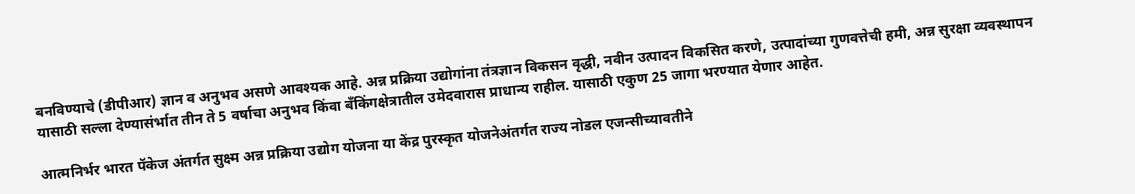बनविण्याचे (डीपीआर) ज्ञान व अनुभव असणे आवश्यक आहे. अन्न प्रक्रिया उद्योगांना तंत्रज्ञान विकसन वृद्धी, नवीन उत्पादन विकसित करणे, उत्पादांच्या गुणवत्तेची हमी, अन्न सुरक्षा व्यवस्थापन यासाठी सल्ला देण्यासंर्भात तीन ते 5 वर्षाचा अनुभव किंवा बँकिंगक्षेत्रातील उमेदवारास प्राधान्य राहील. यासाठी एकुण 25 जागा भरण्यात येणार आहेत.

आत्मनिर्भर भारत पॅकेज अंतर्गत सुक्ष्म अन्न प्रक्रिया उद्योग योजना या केंद्र पुरस्कृत योजनेअंतर्गत राज्य नोडल एजन्सीच्यावतीने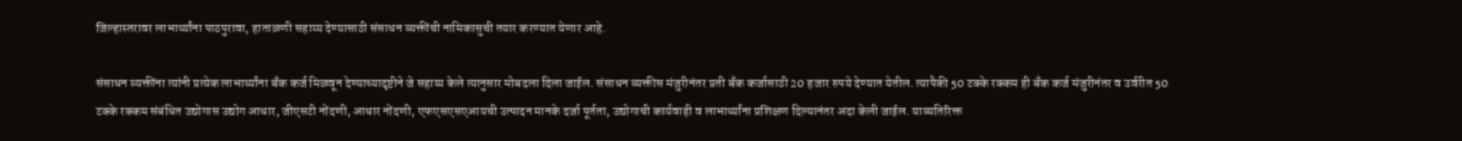जिल्हास्तरावर लाभार्थ्यांना पाठपुरावा, हाताळणी सहाय्य देण्यासाठी संसाधन व्यक्तींची नामिकासुची तयार करण्यात येणार आहे.

संसाधन व्यक्तींना त्यांनी प्रत्येक लाभार्थ्यांना बँक कर्ज मिळवून देण्याच्यादृष्टीने जे सहाय्य केले त्यानुसार मोबदला दिला जाईल. संसाधन व्यक्तीस मंजुरीनंतर प्रती बँक कर्जासाठी 20 हजार रुपये देण्यात येतील. त्यापैकी 50 टक्के रक्कम ही बँक कर्ज मंजुरीनंतर व उर्वरीत 50 टक्के रक्कम संबंधित उद्योगास उद्योग आधार, जीएसटी नोंदणी, आधार नोंदणी, एफएसएसएआयची उत्पादन मानके दर्जा पूर्तता, उद्योगाची कार्यवाही व लाभार्थ्यांना प्रशिक्षण दिल्यानंतर अदा केली जाईल. याव्यतिरिक्त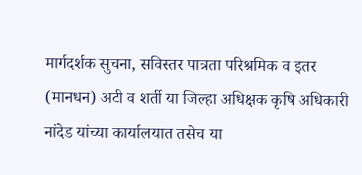मार्गदर्शक सुचना, सविस्तर पात्रता परिश्रमिक व इतर (मानधन) अटी व शर्ती या जिल्हा अधिक्षक कृषि अधिकारी नांदेड यांच्या कार्यालयात तसेच या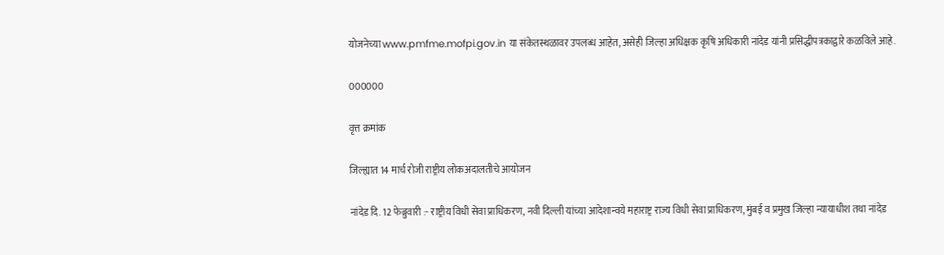योजनेच्या www.pmfme.mofpi.gov.in या संकेतस्थळावर उपलब्ध आहेत, असेही जिल्हा अधिक्षक कृषि अधिकारी नांदेड यांनी प्रसिद्धीपत्रकाद्वारे कळविले आहे.

000000

वृत्त क्रमांक

जिल्ह्यात 14 मार्च रोजी राष्ट्रीय लोकअदालतीचे आयोजन

नांदेड दि. 12 फेब्रुवारी :- राष्ट्रीय विधी सेवा प्राधिकरण, नवी दिल्ली यांच्या आदेशान्वये महाराष्ट्र राज्य विधी सेवा प्राधिकरण, मुंबई व प्रमुख जिल्हा न्यायाधीश तथा नांदेड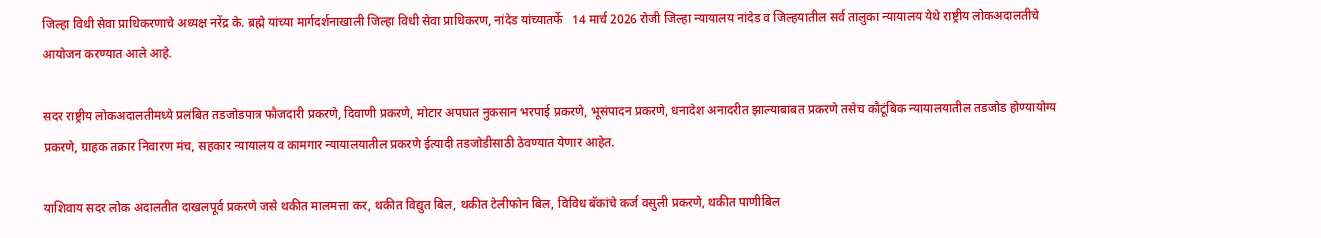जिल्हा विधी सेवा प्राधिकरणाचे अध्यक्ष नरेंद्र के. ब्रह्मे यांच्या मार्गदर्शनाखाली जिल्हा विधी सेवा प्राधिकरण, नांदेड यांच्यातर्फे   14 मार्च 2026 रोजी जिल्हा न्यायालय नांदेड व जिल्हयातील सर्व तालुका न्यायालय येथे राष्ट्रीय लोकअदालतीचे आयोजन करण्यात आले आहे.

सदर राष्ट्रीय लोकअदालतीमध्ये प्रलंबित तडजोडपात्र फौजदारी प्रकरणे, दिवाणी प्रकरणे, मोटार अपघात नुकसान भरपाई प्रकरणे, भूसंपादन प्रकरणे, धनादेश अनादरीत झाल्याबाबत प्रकरणे तसेच कौटूंबिक न्यायालयातील तडजोड होण्यायोग्य प्रकरणे, ग्राहक तक्रार निवारण मंच, सहकार न्यायालय व कामगार न्यायालयातील प्रकरणे ईत्यादी तडजोडीसाठी ठेवण्यात येणार आहेत.

याशिवाय सदर लोक अदालतीत दाखलपूर्व प्रकरणे जसे थकीत मालमत्ता कर, थकीत विद्युत बिल, थकीत टेलीफोन बिल, विविध बॅकांचे कर्ज वसुली प्रकरणे, थकीत पाणीबिल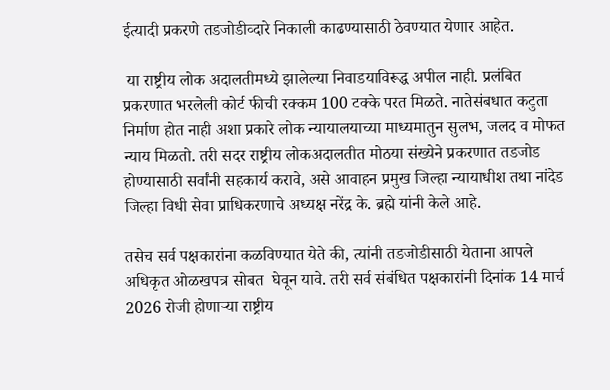ईत्यादी प्रकरणे तडजोडीव्दारे निकाली काढण्यासाठी ठेवण्यात येणार आहेत.

 या राष्ट्रीय लोक अदालतीमध्ये झालेल्या निवाडयाविरूद्ध अपील नाही. प्रलंबित प्रकरणात भरलेली कोर्ट फीची रक्कम 100 टक्के परत मिळते. नातेसंबधात कटुता निर्माण होत नाही अशा प्रकारे लोक न्यायालयाच्या माध्यमातुन सुलभ, जलद व मोफत न्याय मिळतो. तरी सदर राष्ट्रीय लोकअदालतीत मोठया संख्येने प्रकरणात तडजोड होण्यासाठी सर्वांनी सहकार्य करावे, असे आवाहन प्रमुख जिल्हा न्यायाधीश तथा नांदेड जिल्हा विधी सेवा प्राधिकरणाचे अध्यक्ष नरेंद्र के. ब्रह्मे यांनी केले आहे.

तसेच सर्व पक्षकारांना कळविण्यात येते की, त्यांनी तडजोडीसाठी येताना आपले अधिकृत ओळखपत्र सोबत  घेवून यावे. तरी सर्व संबंधित पक्षकारांनी दिनांक 14 मार्च 2026 रोजी होणाऱ्या राष्ट्रीय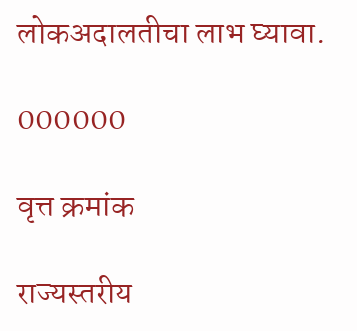लोकअदालतीचा लाभ घ्यावा.

000000

वृत्त क्रमांक

राज्यस्तरीय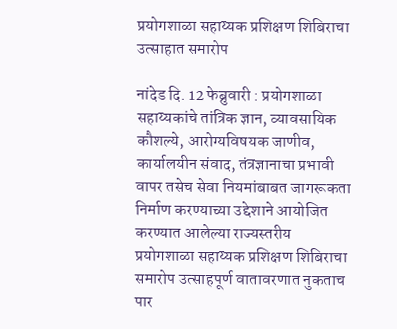प्रयोगशाळा सहाय्यक प्रशिक्षण शिबिराचा उत्साहात समारोप

नांदेड दि. 12 फेब्रुवारी : प्रयोगशाळा सहाय्यकांचे तांत्रिक ज्ञान, व्यावसायिक कौशल्ये, आरोग्यविषयक जाणीव, कार्यालयीन संवाद, तंत्रज्ञानाचा प्रभावी वापर तसेच सेवा नियमांबाबत जागरूकता निर्माण करण्याच्या उद्देशाने आयोजित करण्यात आलेल्या राज्यस्तरीय प्रयोगशाळा सहाय्यक प्रशिक्षण शिबिराचा समारोप उत्साहपूर्ण वातावरणात नुकताच पार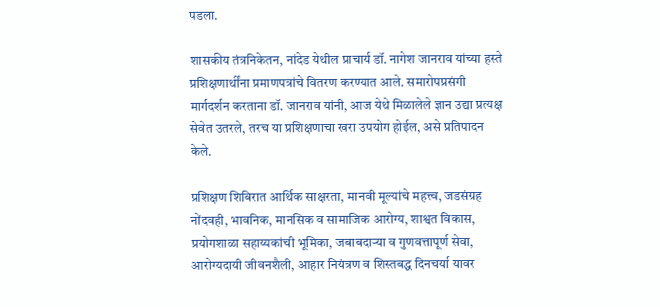पडला.

शासकीय तंत्रनिकेतन, नांदेड येथील प्राचार्य डॉ. नागेश जानराव यांच्या हस्ते प्रशिक्षणार्थींना प्रमाणपत्रांचे वितरण करण्यात आले. समारोपप्रसंगी मार्गदर्शन करताना डॉ. जानराव यांनी, आज येथे मिळालेले ज्ञान उद्या प्रत्यक्ष सेवेत उतरले, तरच या प्रशिक्षणाचा खरा उपयोग होईल, असे प्रतिपादन केले.

प्रशिक्षण शिबिरात आर्थिक साक्षरता, मानवी मूल्यांचे महत्त्व, जडसंग्रह नोंदवही, भावनिक, मानसिक व सामाजिक आरोग्य, शाश्वत विकास, प्रयोगशाळा सहाय्यकांची भूमिका, जबाबदाऱ्या व गुणवत्तापूर्ण सेवा, आरोग्यदायी जीवनशैली, आहार नियंत्रण व शिस्तबद्ध दिनचर्या यावर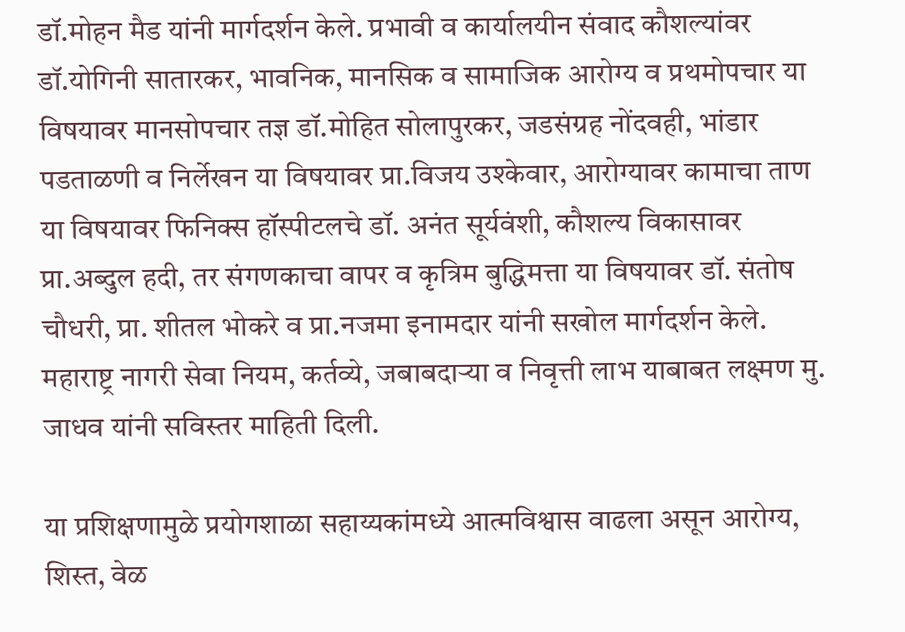डॉ.मोहन मैड यांनी मार्गदर्शन केले. प्रभावी व कार्यालयीन संवाद कौशल्यांवर डॉ.योगिनी सातारकर, भावनिक, मानसिक व सामाजिक आरोग्य व प्रथमोपचार या विषयावर मानसोपचार तज्ञ डॉ.मोहित सोलापुरकर, जडसंग्रह नोंदवही, भांडार पडताळणी व निर्लेखन या विषयावर प्रा.विजय उश्केवार, आरोग्यावर कामाचा ताण या विषयावर फिनिक्स हॉस्पीटलचे डॉ. अनंत सूर्यवंशी, कौशल्य विकासावर प्रा.अब्दुल हदी, तर संगणकाचा वापर व कृत्रिम बुद्धिमत्ता या विषयावर डॉ. संतोष चौधरी, प्रा. शीतल भोकरे व प्रा.नजमा इनामदार यांनी सखोल मार्गदर्शन केले. महाराष्ट्र नागरी सेवा नियम, कर्तव्ये, जबाबदाऱ्या व निवृत्ती लाभ याबाबत लक्ष्मण मु. जाधव यांनी सविस्तर माहिती दिली.

या प्रशिक्षणामुळे प्रयोगशाळा सहाय्यकांमध्ये आत्मविश्वास वाढला असून आरोग्य, शिस्त, वेळ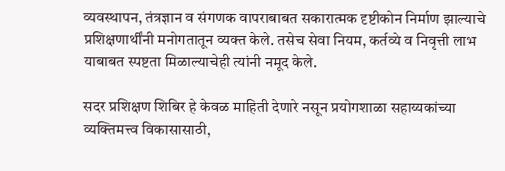व्यवस्थापन, तंत्रज्ञान व संगणक वापराबाबत सकारात्मक दृष्टीकोन निर्माण झाल्याचे प्रशिक्षणार्थींनी मनोगतातून व्यक्त केले. तसेच सेवा नियम, कर्तव्ये व निवृत्ती लाभ याबाबत स्पष्टता मिळाल्याचेही त्यांनी नमूद केले.

सदर प्रशिक्षण शिबिर हे केवळ माहिती देणारे नसून प्रयोगशाळा सहाय्यकांच्या व्यक्तिमत्त्व विकासासाठी,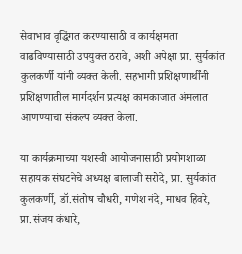सेवाभाव वृद्धिंगत करण्यासाठी व कार्यक्षमता वाढविण्यासाठी उपयुक्त ठरावे, अशी अपेक्षा प्रा. सुर्यकांत कुलकर्णी यांनी व्यक्त केली. सहभागी प्रशिक्षणार्थींनी प्रशिक्षणातील मार्गदर्शन प्रत्यक्ष कामकाजात अंमलात आणण्याचा संकल्प व्यक्त केला.

या कार्यक्रमाच्या यशस्वी आयोजनासाठी प्रयोगशाळा सहायक संघटनेचे अध्यक्ष बालाजी सरोदे, प्रा. सुर्यकांत कुलकर्णी, डॉ.संतोष चौधरी, गणेश नंदे, माधव हिवरे, प्रा.संजय कंधारे,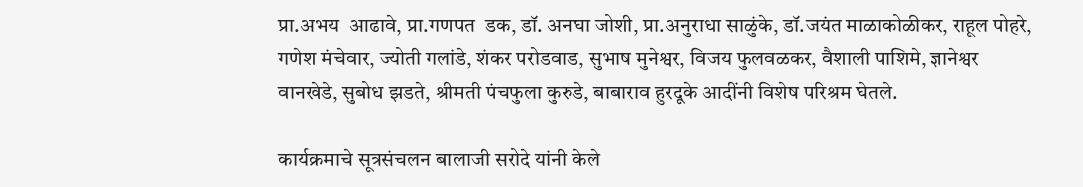प्रा.अभय  आढावे, प्रा.गणपत  डक, डॉ. अनघा जोशी, प्रा.अनुराधा साळुंके, डॉ.जयंत माळाकोळीकर, राहूल पोहरे, गणेश मंचेवार, ज्योती गलांडे, शंकर परोडवाड, सुभाष मुनेश्वर, विजय फुलवळकर, वैशाली पाशिमे, ज्ञानेश्वर वानखेडे, सुबोध झडते, श्रीमती पंचफुला कुरुडे, बाबाराव हुरदूके आदींनी विशेष परिश्रम घेतले.

कार्यक्रमाचे सूत्रसंचलन बालाजी सरोदे यांनी केले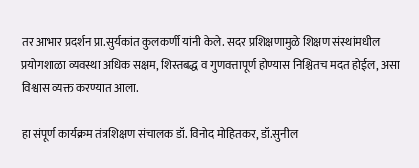तर आभार प्रदर्शन प्रा.सुर्यकांत कुलकर्णी यांनी केले. सदर प्रशिक्षणामुळे शिक्षण संस्थांमधील प्रयोगशाळा व्यवस्था अधिक सक्षम, शिस्तबद्ध व गुणवत्तापूर्ण होण्यास निश्चितच मदत होईल, असा विश्वास व्यक्त करण्यात आला.

हा संपूर्ण कार्यक्रम तंत्रशिक्षण संचालक डॉ. विनोद मोहितकर, डॉ.सुनील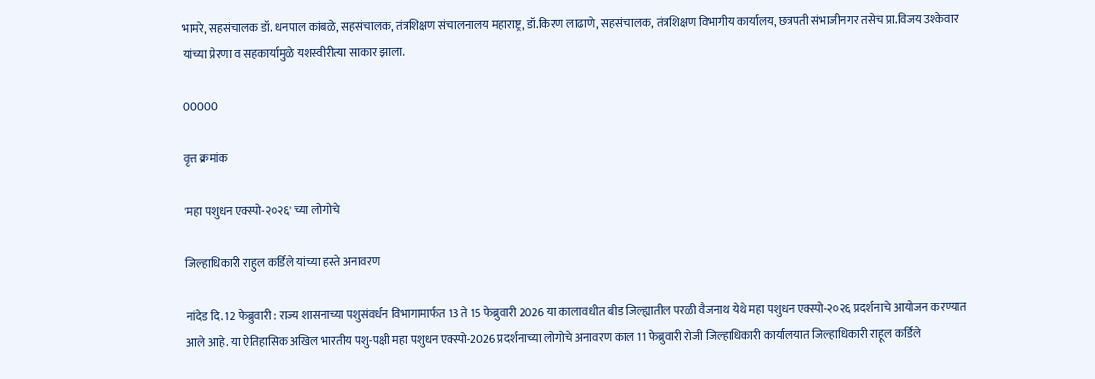भामरे, सहसंचालक डॉ. धनपाल कांबळे, सहसंचालक, तंत्रशिक्षण संचालनालय महाराष्ट्र, डॉ.किरण लाढाणे, सहसंचालक, तंत्रशिक्षण विभागीय कार्यालय, छत्रपती संभाजीनगर तसेच प्रा.विजय उश्केवार यांच्या प्रेरणा व सहकार्यामुळे यशस्वीरीत्या साकार झाला.

00000

वृत्त क्रमांक

'महा पशुधन एक्स्पो-२०२६' च्या लोगोचे

जिल्हाधिकारी राहुल कर्डिले यांच्या हस्ते अनावरण

नांदेड दि. 12 फेब्रुवारी : राज्य शासनाच्या पशुसंवर्धन विभागामार्फत 13 ते 15 फेब्रुवारी 2026 या कालावधीत बीड जिल्ह्यातील परळी वैजनाथ येथे महा पशुधन एक्स्पो-२०२६ प्रदर्शनाचे आयोजन करण्यात आले आहे. या ऐतिहासिक अखिल भारतीय पशु-पक्षी महा पशुधन एक्स्पो-2026 प्रदर्शनाच्या लोगोचे अनावरण काल 11 फेब्रुवारी रोजी जिल्हाधिकारी कार्यालयात जिल्हाधिकारी राहूल कर्डिले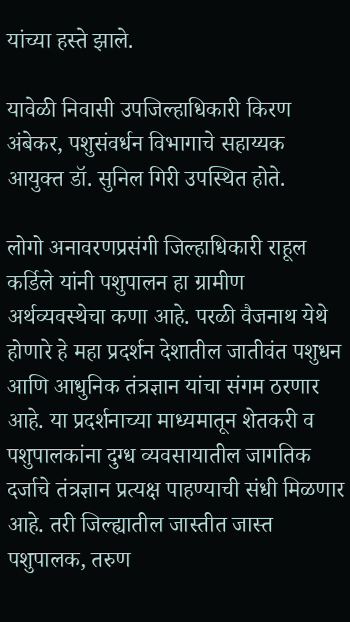यांच्या हस्ते झाले.

यावेळी निवासी उपजिल्हाधिकारी किरण अंबेकर, पशुसंवर्धन विभागाचे सहाय्यक आयुक्त डॉ. सुनिल गिरी उपस्थित होते.

लोगो अनावरणप्रसंगी जिल्हाधिकारी राहूल कर्डिले यांनी पशुपालन हा ग्रामीण अर्थव्यवस्थेचा कणा आहे. परळी वैजनाथ येथे होणारे हे महा प्रदर्शन देशातील जातीवंत पशुधन आणि आधुनिक तंत्रज्ञान यांचा संगम ठरणार आहे. या प्रदर्शनाच्या माध्यमातून शेतकरी व पशुपालकांना दुग्ध व्यवसायातील जागतिक दर्जाचे तंत्रज्ञान प्रत्यक्ष पाहण्याची संधी मिळणार आहे. तरी जिल्ह्यातील जास्तीत जास्त पशुपालक, तरुण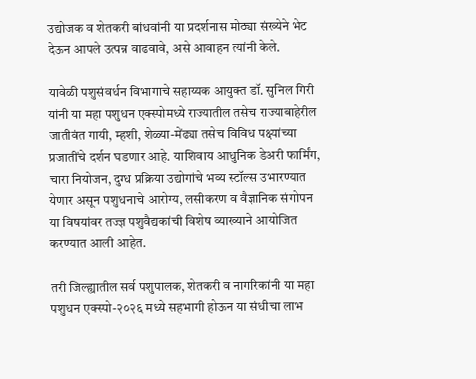उद्योजक व शेतकरी बांधवांनी या प्रदर्शनास मोठ्या संख्येने भेट देऊन आपले उत्पन्न वाढवावे, असे आवाहन त्यांनी केले.

यावेळी पशुसंवर्धन विभागाचे सहाय्यक आयुक्त डॉ. सुनिल गिरी यांनी या महा पशुधन एक्स्पोमध्ये राज्यातील तसेच राज्याबाहेरील जातीवंत गायी, म्हशी, शेळ्या-मेंढ्या तसेच विविध पक्ष्यांच्या प्रजातींचे दर्शन घडणार आहे. याशिवाय आधुनिक डेअरी फार्मिंग, चारा नियोजन, दुग्ध प्रक्रिया उद्योगांचे भव्य स्टॉल्स उभारण्यात येणार असून पशुधनाचे आरोग्य, लसीकरण व वैज्ञानिक संगोपन या विषयांवर तज्ज्ञ पशुवैद्यकांची विशेष व्याख्याने आयोजित करण्यात आली आहेत.

तरी जिल्ह्यातील सर्व पशुपालक, शेतकरी व नागरिकांनी या महा पशुधन एक्स्पो-२०२६ मध्ये सहभागी होऊन या संधीचा लाभ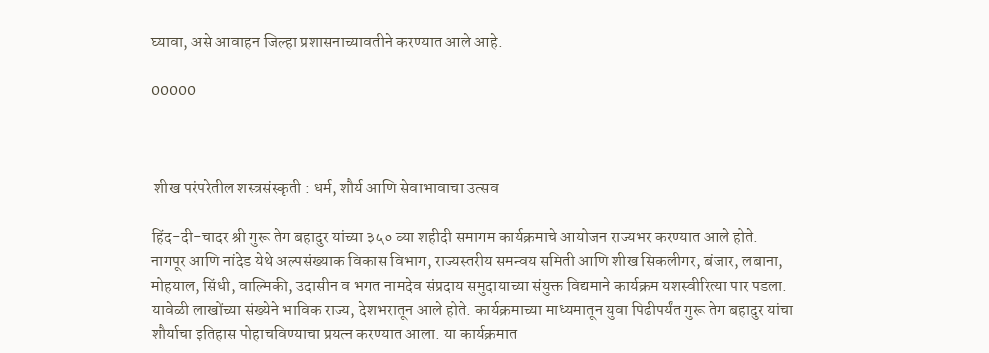घ्यावा, असे आवाहन जिल्हा प्रशासनाच्यावतीने करण्यात आले आहे.

00000



 शीख परंपरेतील शस्त्रसंस्कृती : धर्म, शौर्य आणि सेवाभावाचा उत्सव

हिंद-दी-चादर श्री गुरू तेग बहादुर यांच्या ३५० व्या शहीदी समागम कार्यक्रमाचे आयोजन राज्यभर करण्यात आले होते. नागपूर आणि नांदेड येथे अल्पसंख्याक विकास विभाग, राज्यस्तरीय समन्वय समिती आणि शीख सिकलीगर, बंजार, लबाना, मोहयाल, सिंधी, वाल्मिकी, उदासीन व भगत नामदेव संप्रदाय समुदायाच्या संयुक्त विद्यमाने कार्यक्रम यशस्वीरित्या पार पडला. यावेळी लाखोंच्या संख्येने भाविक राज्य, देशभरातून आले होते. कार्यक्रमाच्या माध्यमातून युवा पिढीपर्यंत गुरू तेग बहादुर यांचा शौर्याचा इतिहास पोहाचविण्याचा प्रयत्न करण्यात आला. या कार्यक्रमात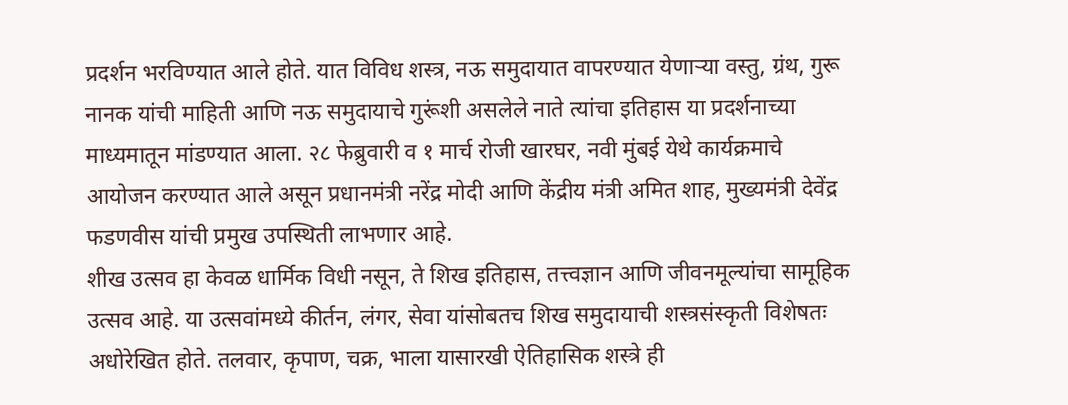प्रदर्शन भरविण्यात आले होते. यात विविध शस्त्र, नऊ समुदायात वापरण्यात येणाऱ्या वस्तु, ग्रंथ, गुरू नानक यांची माहिती आणि नऊ समुदायाचे गुरूंशी असलेले नाते त्यांचा इतिहास या प्रदर्शनाच्या माध्यमातून मांडण्यात आला. २८ फेब्रुवारी व १ मार्च रोजी खारघर, नवी मुंबई येथे कार्यक्रमाचे आयोजन करण्यात आले असून प्रधानमंत्री नरेंद्र मोदी आणि केंद्रीय मंत्री अमित शाह, मुख्यमंत्री देवेंद्र फडणवीस यांची प्रमुख उपस्थिती लाभणार आहे.
शीख उत्सव हा केवळ धार्मिक विधी नसून, ते शिख इतिहास, तत्त्वज्ञान आणि जीवनमूल्यांचा सामूहिक उत्सव आहे. या उत्सवांमध्ये कीर्तन, लंगर, सेवा यांसोबतच शिख समुदायाची शस्त्रसंस्कृती विशेषतः अधोरेखित होते. तलवार, कृपाण, चक्र, भाला यासारखी ऐतिहासिक शस्त्रे ही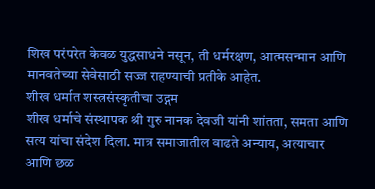शिख परंपरेत केवळ युद्धसाधने नसून, ती धर्मरक्षण, आत्मसन्मान आणि मानवतेच्या सेवेसाठी सज्ज राहण्याची प्रतीके आहेत.
शीख धर्मात शस्त्रसंस्कृतीचा उद्गम
शीख धर्माचे संस्थापक श्री गुरु नानक देवजी यांनी शांतता, समता आणि सत्य यांचा संदेश दिला. मात्र समाजातील वाढते अन्याय, अत्याचार आणि छळ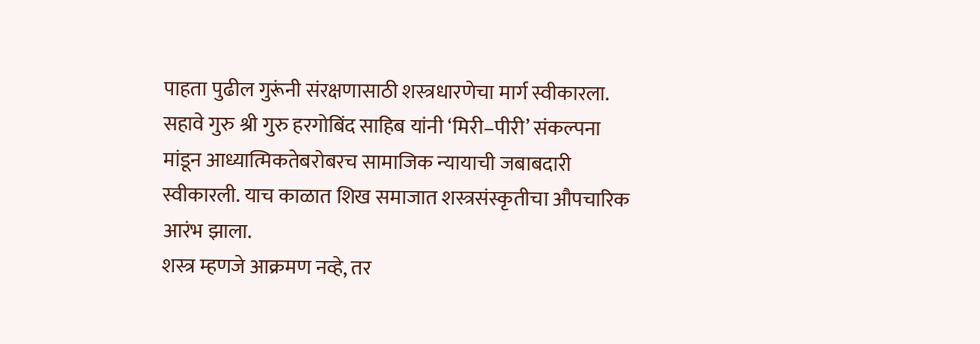पाहता पुढील गुरूंनी संरक्षणासाठी शस्त्रधारणेचा मार्ग स्वीकारला. सहावे गुरु श्री गुरु हरगोबिंद साहिब यांनी ‘मिरी–पीरी’ संकल्पना मांडून आध्यात्मिकतेबरोबरच सामाजिक न्यायाची जबाबदारी स्वीकारली. याच काळात शिख समाजात शस्त्रसंस्कृतीचा औपचारिक आरंभ झाला.
शस्त्र म्हणजे आक्रमण नव्हे, तर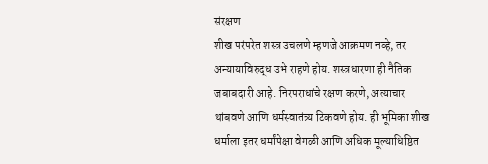संरक्षण
शीख परंपरेत शस्त्र उचलणे म्हणजे आक्रमण नव्हे, तर अन्यायाविरुद्ध उभे राहणे होय. शस्त्रधारणा ही नैतिक जबाबदारी आहे. निरपराधांचे रक्षण करणे, अत्याचार थांबवणे आणि धर्मस्वातंत्र्य टिकवणे होय. ही भूमिका शीख धर्माला इतर धर्मांपेक्षा वेगळी आणि अधिक मूल्याधिष्ठित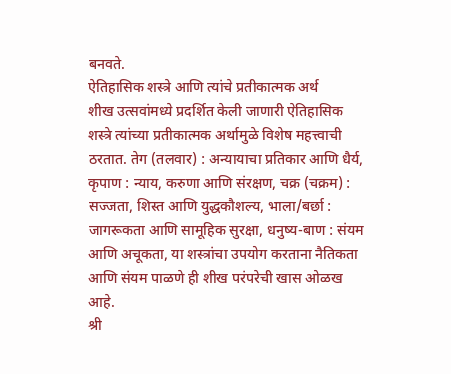बनवते.
ऐतिहासिक शस्त्रे आणि त्यांचे प्रतीकात्मक अर्थ
शीख उत्सवांमध्ये प्रदर्शित केली जाणारी ऐतिहासिक शस्त्रे त्यांच्या प्रतीकात्मक अर्थामुळे विशेष महत्त्वाची ठरतात. तेग (तलवार) : अन्यायाचा प्रतिकार आणि धैर्य, कृपाण : न्याय, करुणा आणि संरक्षण, चक्र (चक्रम) : सज्जता, शिस्त आणि युद्धकौशल्य, भाला/बर्छा : जागरूकता आणि सामूहिक सुरक्षा, धनुष्य-बाण : संयम आणि अचूकता, या शस्त्रांचा उपयोग करताना नैतिकता आणि संयम पाळणे ही शीख परंपरेची खास ओळख आहे.
श्री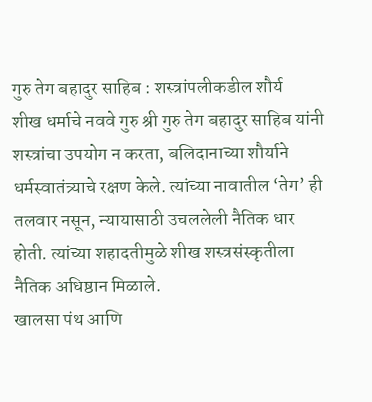गुरु तेग बहादुर साहिब : शस्त्रांपलीकडील शौर्य
शीख धर्माचे नववे गुरु श्री गुरु तेग बहादुर साहिब यांनी शस्त्रांचा उपयोग न करता, बलिदानाच्या शौर्याने धर्मस्वातंत्र्याचे रक्षण केले. त्यांच्या नावातील ‘तेग’ ही तलवार नसून, न्यायासाठी उचललेली नैतिक धार होती. त्यांच्या शहादतीमुळे शीख शस्त्रसंस्कृतीला नैतिक अधिष्ठान मिळाले.
खालसा पंथ आणि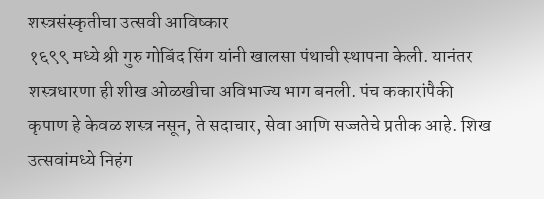शस्त्रसंस्कृतीचा उत्सवी आविष्कार
१६९९ मध्ये श्री गुरु गोबिंद सिंग यांनी खालसा पंथाची स्थापना केली. यानंतर शस्त्रधारणा ही शीख ओळखीचा अविभाज्य भाग बनली. पंच ककारांपैकी कृपाण हे केवळ शस्त्र नसून, ते सदाचार, सेवा आणि सज्जतेचे प्रतीक आहे. शिख उत्सवांमध्ये निहंग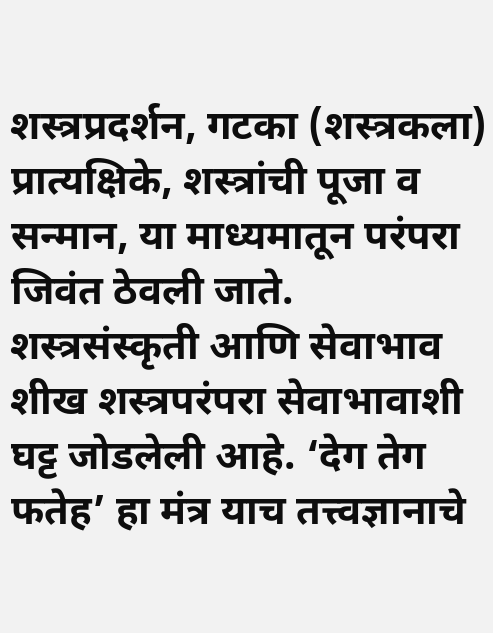शस्त्रप्रदर्शन, गटका (शस्त्रकला) प्रात्यक्षिके, शस्त्रांची पूजा व सन्मान, या माध्यमातून परंपरा जिवंत ठेवली जाते.
शस्त्रसंस्कृती आणि सेवाभाव
शीख शस्त्रपरंपरा सेवाभावाशी घट्ट जोडलेली आहे. ‘देग तेग फतेह’ हा मंत्र याच तत्त्वज्ञानाचे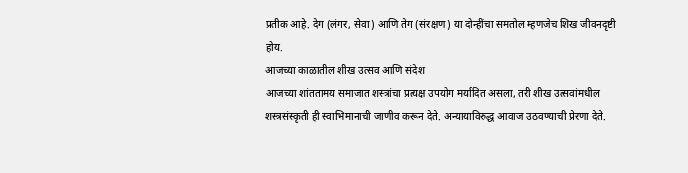प्रतीक आहे. देग (लंगर, सेवा) आणि तेग (संरक्षण) या दोन्हींचा समतोल म्हणजेच शिख जीवनदृष्टी होय.
आजच्या काळातील शीख उत्सव आणि संदेश
आजच्या शांततामय समाजात शस्त्रांचा प्रत्यक्ष उपयोग मर्यादित असला, तरी शीख उत्सवांमधील शस्त्रसंस्कृती ही स्वाभिमानाची जाणीव करून देते. अन्यायाविरुद्ध आवाज उठवण्याची प्रेरणा देते.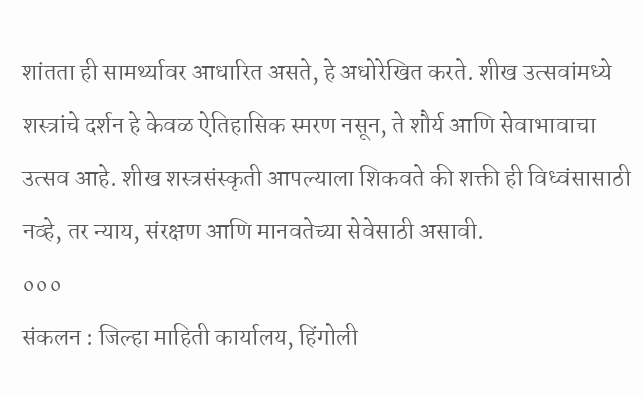शांतता ही सामर्थ्यावर आधारित असते, हे अधोरेखित करते. शीख उत्सवांमध्ये शस्त्रांचे दर्शन हे केवळ ऐतिहासिक स्मरण नसून, ते शौर्य आणि सेवाभावाचा उत्सव आहे. शीख शस्त्रसंस्कृती आपल्याला शिकवते की शक्ती ही विध्वंसासाठी नव्हे, तर न्याय, संरक्षण आणि मानवतेच्या सेवेसाठी असावी.
०००
संकलन : जिल्हा माहिती कार्यालय, हिंगोली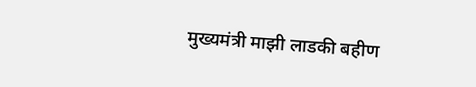मुख्यमंत्री माझी लाडकी बहीण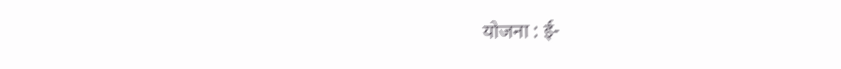योजना : ई-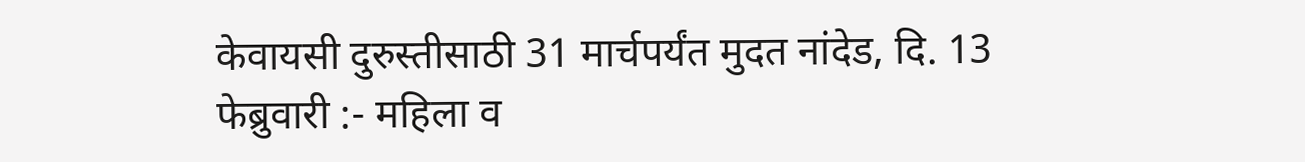केवायसी दुरुस्तीसाठी 31 मार्चपर्यंत मुदत नांदेड, दि. 13 फेब्रुवारी :- महिला व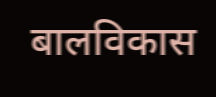बालविकास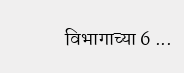विभागाच्या 6 ...